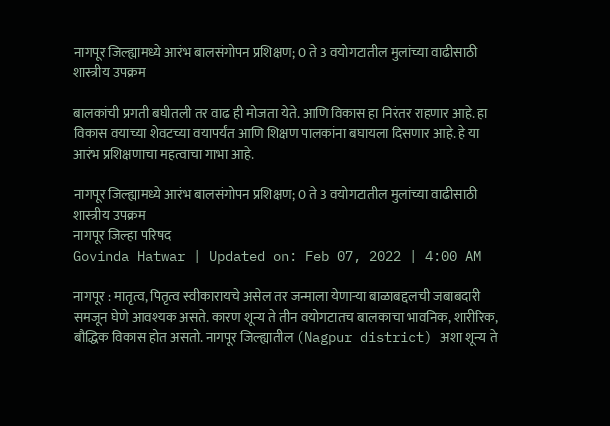नागपूर जिल्ह्यामध्ये आरंभ बालसंगोपन प्रशिक्षण; 0 ते 3 वयोगटातील मुलांच्या वाढीसाठी शास्त्रीय उपक्रम

बालकांची प्रगती बघीतली तर वाढ ही मोजता येते. आणि विकास हा निरंतर राहणार आहे. हा विकास वयाच्या शेवटच्या वयापर्यंत आणि शिक्षण पालकांना बघायला दिसणार आहे. हे या आरंभ प्रशिक्षणाचा महत्वाचा गाभा आहे.

नागपूर जिल्ह्यामध्ये आरंभ बालसंगोपन प्रशिक्षण; 0 ते 3 वयोगटातील मुलांच्या वाढीसाठी शास्त्रीय उपक्रम
नागपूर जिल्हा परिषद
Govinda Hatwar | Updated on: Feb 07, 2022 | 4:00 AM

नागपूर : मातृत्व, पितृत्व स्वीकारायचे असेल तर जन्माला येणाऱ्या बाळाबद्दलची जबाबदारी समजून घेणे आवश्यक असते. कारण शून्य ते तीन वयोगटातच बालकाचा भावनिक, शारीरिक, बौद्धिक विकास होत असतो. नागपूर जिल्ह्यातील (Nagpur district) अशा शून्य ते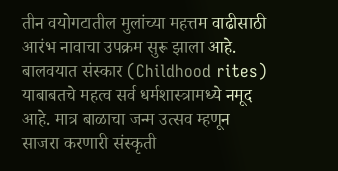तीन वयोगटातील मुलांच्या महत्तम वाढीसाठी आरंभ नावाचा उपक्रम सुरू झाला आहे. बालवयात संस्कार (Childhood rites) याबाबतचे महत्व सर्व धर्मशास्त्रामध्ये नमूद आहे. मात्र बाळाचा जन्म उत्सव म्हणून साजरा करणारी संस्कृती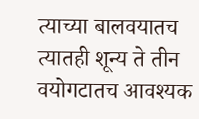त्याच्या बालवयातच त्यातही शून्य ते तीन वयोगटातच आवश्यक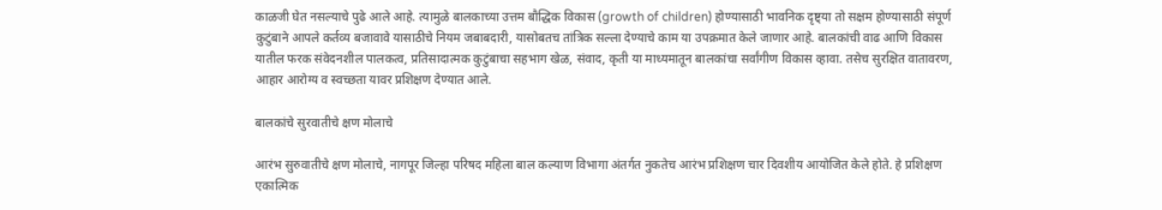काळजी घेत नसल्याचे पुढे आले आहे. त्यामुळे बालकाच्या उत्तम बौद्धिक विकास (growth of children) होण्यासाठी भावनिक दृष्ट्या तो सक्षम होण्यासाठी संपूर्ण कुटुंबाने आपले कर्तव्य बजावावे यासाठीचे नियम जबाबदारी, यासोबतच तांत्रिक सल्ला देण्याचे काम या उपक्रमात केले जाणार आहे. बालकांची वाढ आणि विकास यातील फरक संवेदनशील पालकत्व, प्रतिसादात्मक कुटुंबाचा सहभाग खेळ, संवाद, कृती या माध्यमातून बालकांचा सर्वांगीण विकास व्हावा. तसेच सुरक्षित वातावरण, आहार आरोग्य व स्वच्छता यावर प्रशिक्षण देण्यात आले.

बालकांचे सुरवातीचे क्षण मोलाचे

आरंभ सुरुवातीचे क्षण मोलाचे, नागपूर जिल्हा परिषद महिला बाल कल्याण विभागा अंतर्गत नुकतेच आरंभ प्रशिक्षण चार दिवशीय आयोजित केले होते. हे प्रशिक्षण एकात्मिक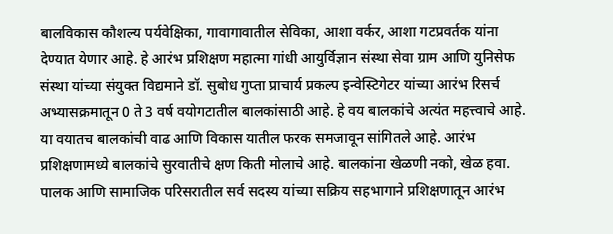बालविकास कौशल्य पर्यवेक्षिका, गावागावातील सेविका, आशा वर्कर, आशा गटप्रवर्तक यांना देण्यात येणार आहे. हे आरंभ प्रशिक्षण महात्मा गांधी आयुर्विज्ञान संस्था सेवा ग्राम आणि युनिसेफ संस्था यांच्या संयुक्त विद्यमाने डॉ. सुबोध गुप्ता प्राचार्य प्रकल्प इन्वेस्टिगेटर यांच्या आरंभ रिसर्च अभ्यासक्रमातून 0 ते 3 वर्ष वयोगटातील बालकांसाठी आहे. हे वय बालकांचे अत्यंत महत्त्वाचे आहे. या वयातच बालकांची वाढ आणि विकास यातील फरक समजावून सांगितले आहे. आरंभ प्रशिक्षणामध्ये बालकांचे सुरवातीचे क्षण किती मोलाचे आहे. बालकांना खेळणी नको, खेळ हवा. पालक आणि सामाजिक परिसरातील सर्व सदस्य यांच्या सक्रिय सहभागाने प्रशिक्षणातून आरंभ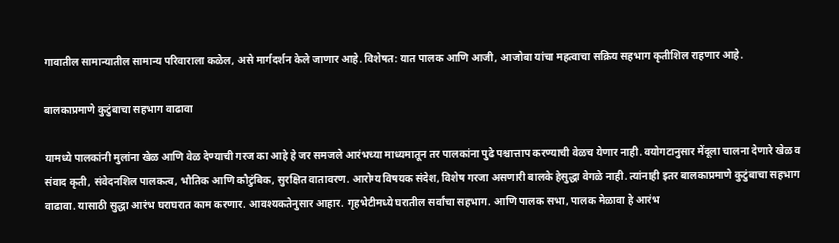गावातील सामान्यातील सामान्य परिवाराला कळेल, असे मार्गदर्शन केले जाणार आहे. विशेषत: यात पालक आणि आजी, आजोबा यांचा महत्वाचा सक्रिय सहभाग कृतीशिल राहणार आहे.

बालकाप्रमाणे कुटुंबाचा सहभाग वाढावा

यामध्ये पालकांनी मुलांना खेळ आणि वेळ देण्याची गरज का आहे हे जर समजले आरंभच्या माध्यमातून तर पालकांना पुढे पश्चात्ताप करण्याची वेळच येणार नाही. वयोगटानुसार मेंदूला चालना देणारे खेळ व संवाद कृती, संवेदनशिल पालकत्व, भौतिक आणि कौटुंबिक, सुरक्षित वातावरण. आरोग्य विषयक संदेश, विशेष गरजा असणारी बालके हेसुद्धा वेगळे नाही. त्यांनाही इतर बालकाप्रमाणे कुटुंबाचा सहभाग वाढावा. यासाठी सुद्धा आरंभ घराघरात काम करणार. आवश्यकतेनुसार आहार. गृहभेटीमध्ये घरातील सर्वांचा सहभाग. आणि पालक सभा, पालक मेळावा हे आरंभ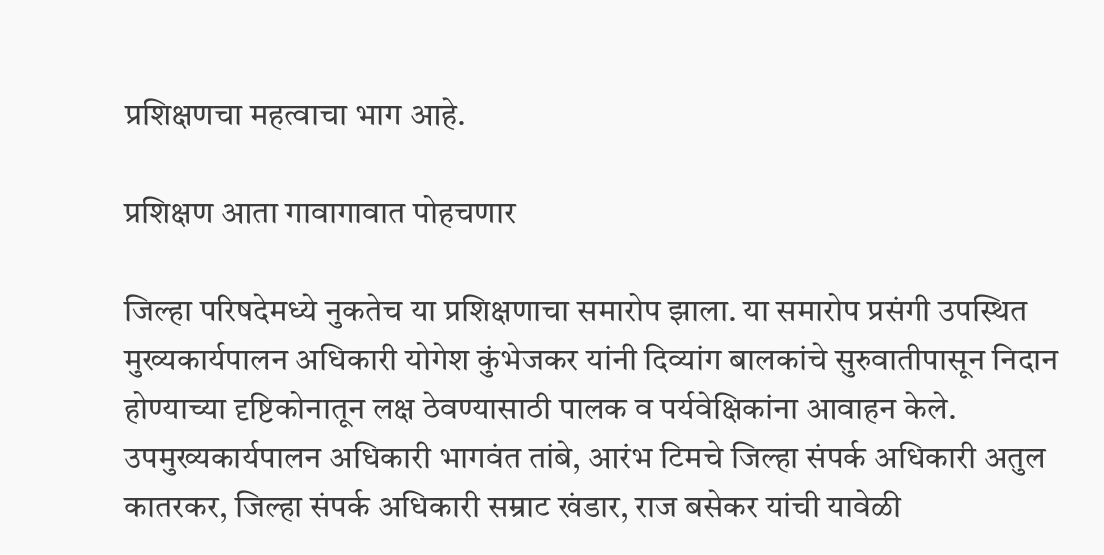प्रशिक्षणचा महत्वाचा भाग आहे.

प्रशिक्षण आता गावागावात पोहचणार

जिल्हा परिषदेमध्ये नुकतेच या प्रशिक्षणाचा समारोप झाला. या समारोप प्रसंगी उपस्थित मुख्यकार्यपालन अधिकारी योगेश कुंभेजकर यांनी दिव्यांग बालकांचे सुरुवातीपासून निदान होण्याच्या दृष्टिकोनातून लक्ष ठेवण्यासाठी पालक व पर्यवेक्षिकांना आवाहन केले. उपमुख्यकार्यपालन अधिकारी भागवंत तांबे, आरंभ टिमचे जिल्हा संपर्क अधिकारी अतुल कातरकर, जिल्हा संपर्क अधिकारी सम्राट खंडार, राज बसेकर यांची यावेळी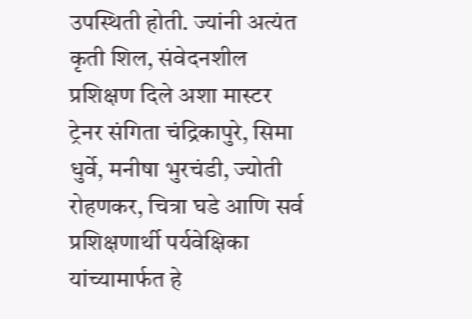उपस्थिती होती. ज्यांनी अत्यंत कृती शिल, संवेदनशील प्रशिक्षण दिले अशा मास्टर ट्रेनर संगिता चंद्रिकापुरे, सिमा धुर्वे, मनीषा भुरचंडी, ज्योती रोहणकर, चित्रा घडे आणि सर्व प्रशिक्षणार्थी पर्यवेक्षिका यांच्यामार्फत हे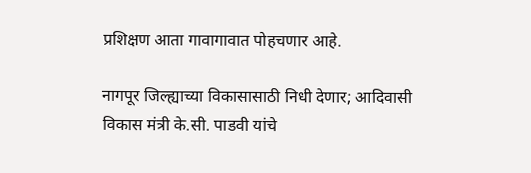प्रशिक्षण आता गावागावात पोहचणार आहे.

नागपूर जिल्ह्याच्या विकासासाठी निधी देणार; आदिवासी विकास मंत्री के.सी. पाडवी यांचे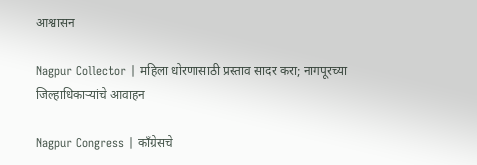आश्वासन

Nagpur Collector | महिला धोरणासाठी प्रस्ताव सादर करा; नागपूरच्या जिल्हाधिकाऱ्यांचे आवाहन

Nagpur Congress | काँग्रेसचे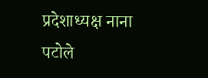प्रदेशाध्यक्ष नाना पटोले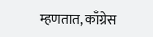म्हणतात, काँग्रेस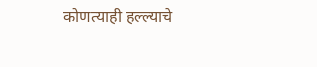कोणत्याही हल्ल्याचे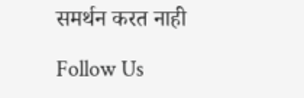समर्थन करत नाही

Follow Us